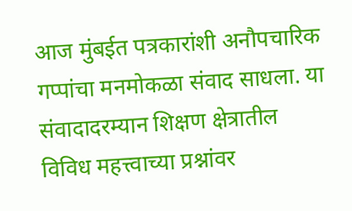आज मुंबईत पत्रकारांशी अनौपचारिक गप्पांचा मनमोकळा संवाद साधला. या संवादादरम्यान शिक्षण क्षेत्रातील विविध महत्त्वाच्या प्रश्नांवर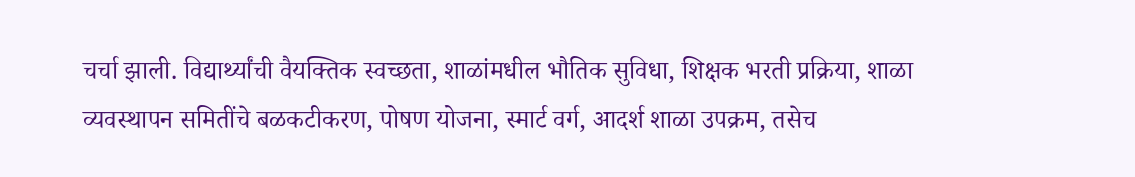चर्चा झाली. विद्यार्थ्यांची वैयक्तिक स्वच्छता, शाळांमधील भौतिक सुविधा, शिक्षक भरती प्रक्रिया, शाळा व्यवस्थापन समितींचे बळकटीकरण, पोषण योजना, स्मार्ट वर्ग, आदर्श शाळा उपक्रम, तसेच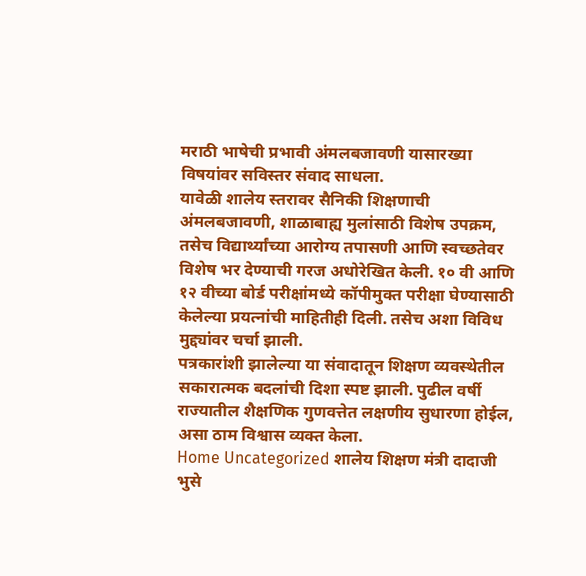मराठी भाषेची प्रभावी अंमलबजावणी यासारख्या विषयांवर सविस्तर संवाद साधला.
यावेळी शालेय स्तरावर सैनिकी शिक्षणाची अंमलबजावणी, शाळाबाह्य मुलांसाठी विशेष उपक्रम, तसेच विद्यार्थ्यांच्या आरोग्य तपासणी आणि स्वच्छतेवर विशेष भर देण्याची गरज अधोरेखित केली. १० वी आणि १२ वीच्या बोर्ड परीक्षांमध्ये कॉपीमुक्त परीक्षा घेण्यासाठी केलेल्या प्रयत्नांची माहितीही दिली. तसेच अशा विविध मुद्द्यांवर चर्चा झाली.
पत्रकारांशी झालेल्या या संवादातून शिक्षण व्यवस्थेतील सकारात्मक बदलांची दिशा स्पष्ट झाली. पुढील वर्षी राज्यातील शैक्षणिक गुणवत्तेत लक्षणीय सुधारणा होईल, असा ठाम विश्वास व्यक्त केला.
Home Uncategorized शालेय शिक्षण मंत्री दादाजी भुसे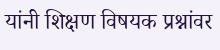यांनी शिक्षण विषयक प्रश्नांवर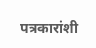पत्रकारांशी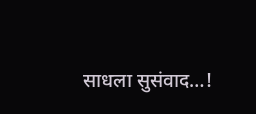साधला सुसंवाद…!